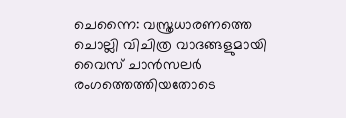ചെന്നൈ: വസ്ത്രധാരണത്തെ ചൊല്ലി വിചിത്ര വാദങ്ങളുമായി വൈസ് ചാൻസലർ രംഗത്തെത്തിയതോടെ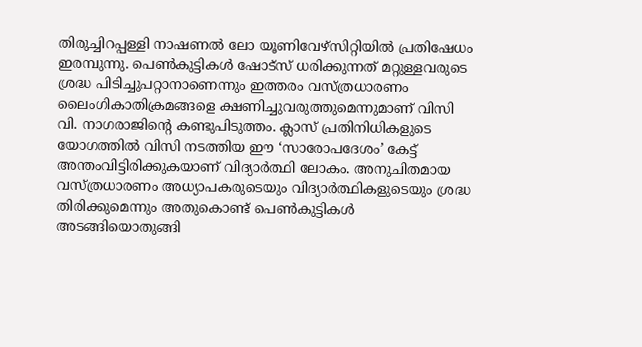തിരുച്ചിറപ്പള്ളി നാഷണൽ ലോ യൂണിവേഴ്സിറ്റിയിൽ പ്രതിഷേധം ഇരമ്പുന്നു. പെൺകുട്ടികൾ ഷോട്സ് ധരിക്കുന്നത് മറ്റുള്ളവരുടെ ശ്രദ്ധ പിടിച്ചുപറ്റാനാണെന്നും ഇത്തരം വസ്ത്രധാരണം ലൈംഗികാതിക്രമങ്ങളെ ക്ഷണിച്ചുവരുത്തുമെന്നുമാണ് വിസി വി. നാഗരാജിന്റെ കണ്ടുപിടുത്തം. ക്ലാസ് പ്രതിനിധികളുടെ യോഗത്തിൽ വിസി നടത്തിയ ഈ ‘സാരോപദേശം’ കേട്ട് അന്തംവിട്ടിരിക്കുകയാണ് വിദ്യാർത്ഥി ലോകം. അനുചിതമായ വസ്ത്രധാരണം അധ്യാപകരുടെയും വിദ്യാർത്ഥികളുടെയും ശ്രദ്ധ തിരിക്കുമെന്നും അതുകൊണ്ട് പെൺകുട്ടികൾ അടങ്ങിയൊതുങ്ങി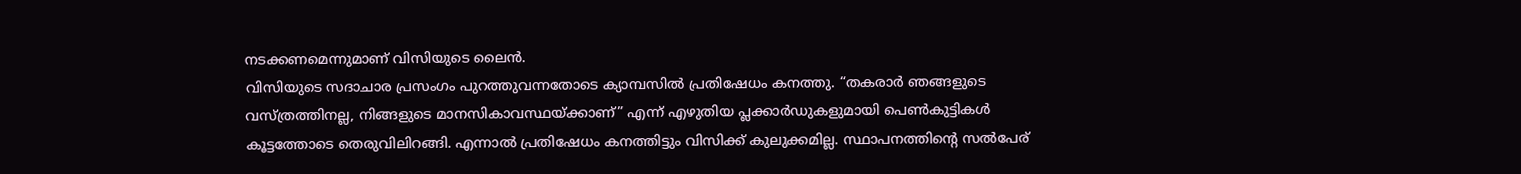നടക്കണമെന്നുമാണ് വിസിയുടെ ലൈൻ.
വിസിയുടെ സദാചാര പ്രസംഗം പുറത്തുവന്നതോടെ ക്യാമ്പസിൽ പ്രതിഷേധം കനത്തു. “തകരാർ ഞങ്ങളുടെ വസ്ത്രത്തിനല്ല, നിങ്ങളുടെ മാനസികാവസ്ഥയ്ക്കാണ്” എന്ന് എഴുതിയ പ്ലക്കാർഡുകളുമായി പെൺകുട്ടികൾ കൂട്ടത്തോടെ തെരുവിലിറങ്ങി. എന്നാൽ പ്രതിഷേധം കനത്തിട്ടും വിസിക്ക് കുലുക്കമില്ല. സ്ഥാപനത്തിന്റെ സൽപേര്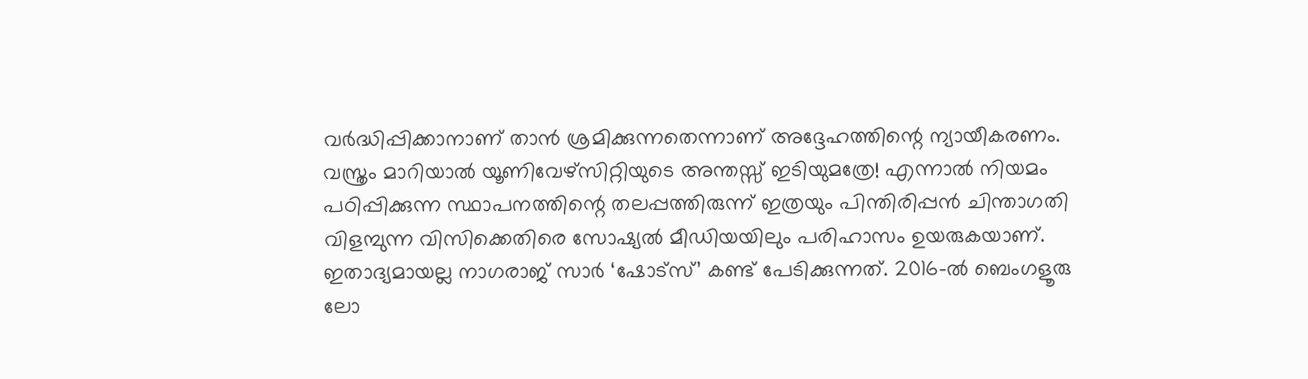വർദ്ധിപ്പിക്കാനാണ് താൻ ശ്രമിക്കുന്നതെന്നാണ് അദ്ദേഹത്തിന്റെ ന്യായീകരണം. വസ്ത്രം മാറിയാൽ യൂണിവേഴ്സിറ്റിയുടെ അന്തസ്സ് ഇടിയുമത്രേ! എന്നാൽ നിയമം പഠിപ്പിക്കുന്ന സ്ഥാപനത്തിന്റെ തലപ്പത്തിരുന്ന് ഇത്രയും പിന്തിരിപ്പൻ ചിന്താഗതി വിളമ്പുന്ന വിസിക്കെതിരെ സോഷ്യൽ മീഡിയയിലും പരിഹാസം ഉയരുകയാണ്.
ഇതാദ്യമായല്ല നാഗരാജ് സാർ ‘ഷോട്സ്’ കണ്ട് പേടിക്കുന്നത്. 2016-ൽ ബെംഗളൂരു ലോ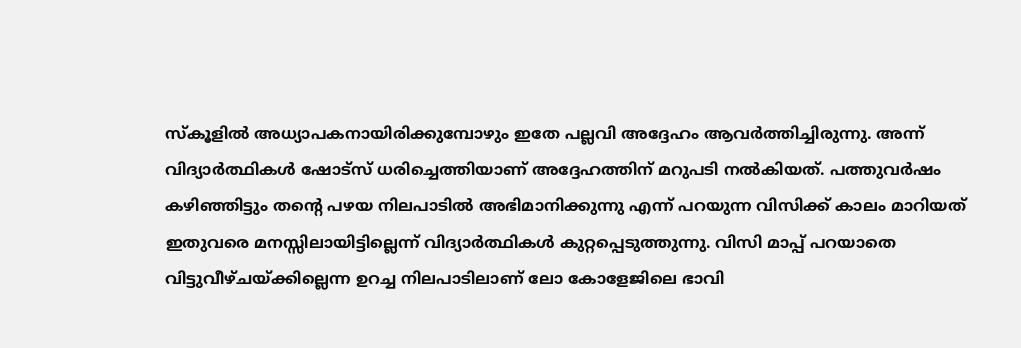സ്കൂളിൽ അധ്യാപകനായിരിക്കുമ്പോഴും ഇതേ പല്ലവി അദ്ദേഹം ആവർത്തിച്ചിരുന്നു. അന്ന് വിദ്യാർത്ഥികൾ ഷോട്സ് ധരിച്ചെത്തിയാണ് അദ്ദേഹത്തിന് മറുപടി നൽകിയത്. പത്തുവർഷം കഴിഞ്ഞിട്ടും തന്റെ പഴയ നിലപാടിൽ അഭിമാനിക്കുന്നു എന്ന് പറയുന്ന വിസിക്ക് കാലം മാറിയത് ഇതുവരെ മനസ്സിലായിട്ടില്ലെന്ന് വിദ്യാർത്ഥികൾ കുറ്റപ്പെടുത്തുന്നു. വിസി മാപ്പ് പറയാതെ വിട്ടുവീഴ്ചയ്ക്കില്ലെന്ന ഉറച്ച നിലപാടിലാണ് ലോ കോളേജിലെ ഭാവി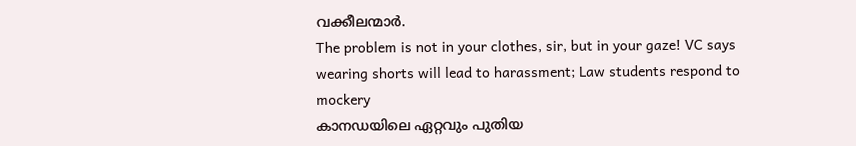വക്കീലന്മാർ.
The problem is not in your clothes, sir, but in your gaze! VC says wearing shorts will lead to harassment; Law students respond to mockery
കാനഡയിലെ ഏറ്റവും പുതിയ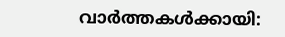വാർത്തകൾക്കായി: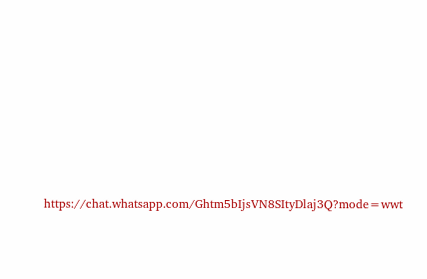https://chat.whatsapp.com/Ghtm5bIjsVN8SItyDlaj3Q?mode=wwt